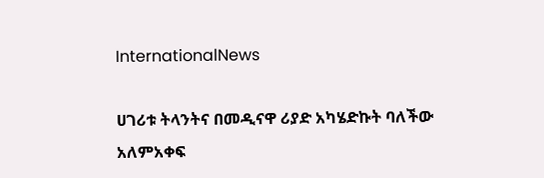InternationalNews

ሀገሪቱ ትላንትና በመዲናዋ ሪያድ አካሄድኩት ባለችው አለምአቀፍ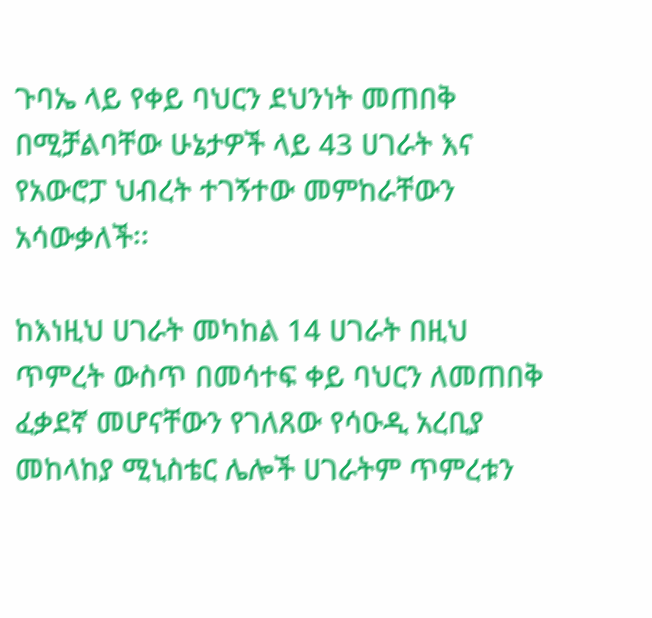ጉባኤ ላይ የቀይ ባህርን ደህንነት መጠበቅ በሚቻልባቸው ሁኔታዎች ላይ 43 ሀገራት እና የአውሮፓ ህብረት ተገኝተው መምከራቸውን አሳውቃለች፡፡

ከእነዚህ ሀገራት መካከል 14 ሀገራት በዚህ ጥምረት ውስጥ በመሳተፍ ቀይ ባህርን ለመጠበቅ ፈቃደኛ መሆናቸውን የገለጸው የሳዑዲ አረቢያ መከላከያ ሚኒስቴር ሌሎች ሀገራትም ጥምረቱን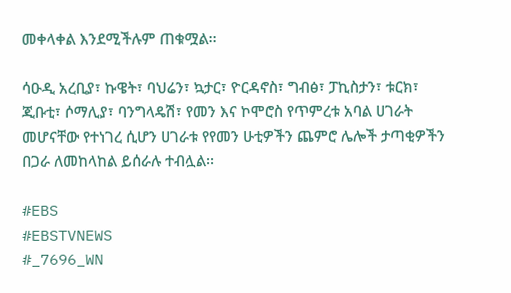መቀላቀል እንደሚችሉም ጠቁሟል፡፡

ሳዑዲ አረቢያ፣ ኩዌት፣ ባህሬን፣ ኳታር፣ ዮርዳኖስ፣ ግብፅ፣ ፓኪስታን፣ ቱርክ፣ ጂቡቲ፣ ሶማሊያ፣ ባንግላዴሽ፣ የመን እና ኮሞሮስ የጥምረቱ አባል ሀገራት መሆናቸው የተነገረ ሲሆን ሀገራቱ የየመን ሁቲዎችን ጨምሮ ሌሎች ታጣቂዎችን በጋራ ለመከላከል ይሰራሉ ተብሏል፡፡

#EBS
#EBSTVNEWS
#_7696_WN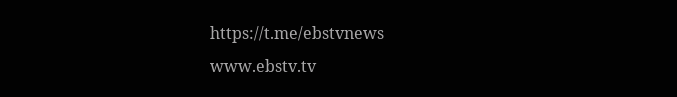https://t.me/ebstvnews
www.ebstv.tv